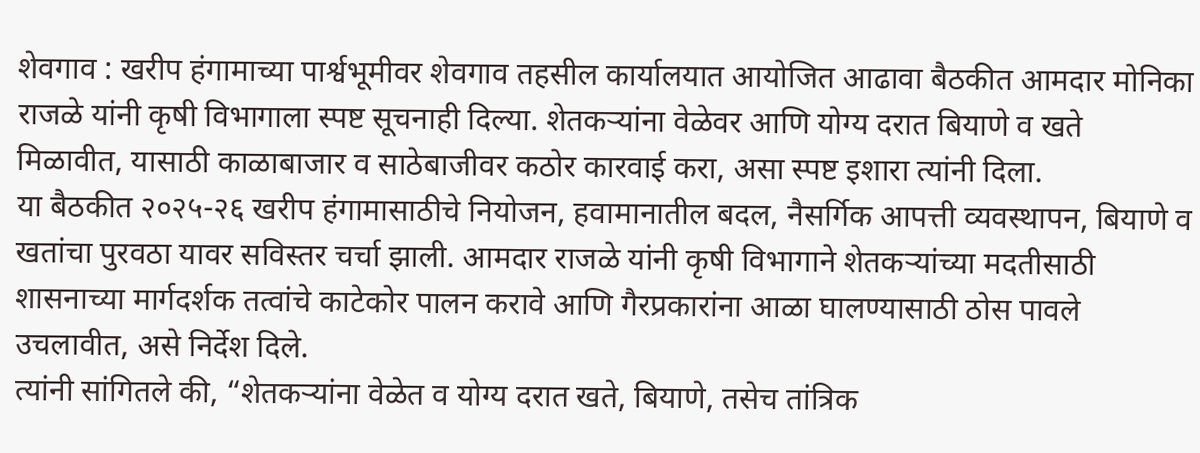शेवगाव : खरीप हंगामाच्या पार्श्वभूमीवर शेवगाव तहसील कार्यालयात आयोजित आढावा बैठकीत आमदार मोनिका राजळे यांनी कृषी विभागाला स्पष्ट सूचनाही दिल्या. शेतकऱ्यांना वेळेवर आणि योग्य दरात बियाणे व खते मिळावीत, यासाठी काळाबाजार व साठेबाजीवर कठोर कारवाई करा, असा स्पष्ट इशारा त्यांनी दिला.
या बैठकीत २०२५-२६ खरीप हंगामासाठीचे नियोजन, हवामानातील बदल, नैसर्गिक आपत्ती व्यवस्थापन, बियाणे व खतांचा पुरवठा यावर सविस्तर चर्चा झाली. आमदार राजळे यांनी कृषी विभागाने शेतकऱ्यांच्या मदतीसाठी शासनाच्या मार्गदर्शक तत्वांचे काटेकोर पालन करावे आणि गैरप्रकारांना आळा घालण्यासाठी ठोस पावले उचलावीत, असे निर्देश दिले.
त्यांनी सांगितले की, “शेतकऱ्यांना वेळेत व योग्य दरात खते, बियाणे, तसेच तांत्रिक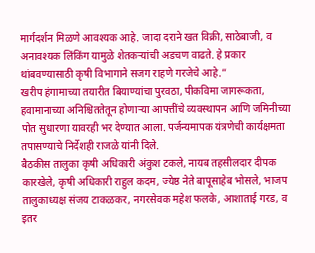मार्गदर्शन मिळणे आवश्यक आहे. जादा दराने खत विक्री, साठेबाजी, व अनावश्यक लिंकिंग यामुळे शेतकऱ्यांची अडचण वाढते. हे प्रकार थांबवण्यासाठी कृषी विभागाने सजग राहणे गरजेचे आहे.”
खरीप हंगामाच्या तयारीत बियाण्यांचा पुरवठा, पीकविमा जागरूकता, हवामानाच्या अनिश्चिततेतून होणाऱ्या आपत्तींचे व्यवस्थापन आणि जमिनीच्या पोत सुधारणा यावरही भर देण्यात आला. पर्जन्यमापक यंत्रणेची कार्यक्षमता तपासण्याचे निर्देशही राजळे यांनी दिले.
बैठकीस तालुका कृषी अधिकारी अंकुश टकले, नायब तहसीलदार दीपक कारखेले, कृषी अधिकारी राहुल कदम, ज्येष्ठ नेते बापूसाहेब भोसले, भाजप तालुकाध्यक्ष संजय टाकळकर, नगरसेवक महेश फलके, आशाताई गरड, व इतर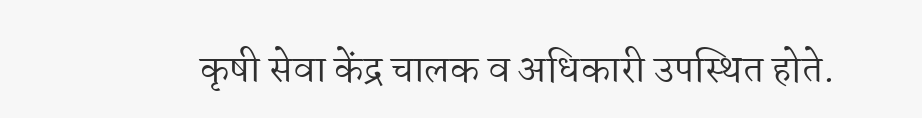कृषी सेवा केंद्र चालक व अधिकारी उपस्थित होते.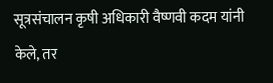सूत्रसंचालन कृषी अधिकारी वैष्णवी कदम यांनी केले, तर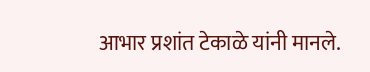आभार प्रशांत टेकाळे यांनी मानले.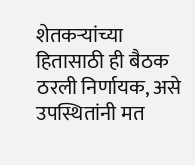शेतकऱ्यांच्या हितासाठी ही बैठक ठरली निर्णायक, असे उपस्थितांनी मत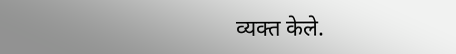व्यक्त केले.